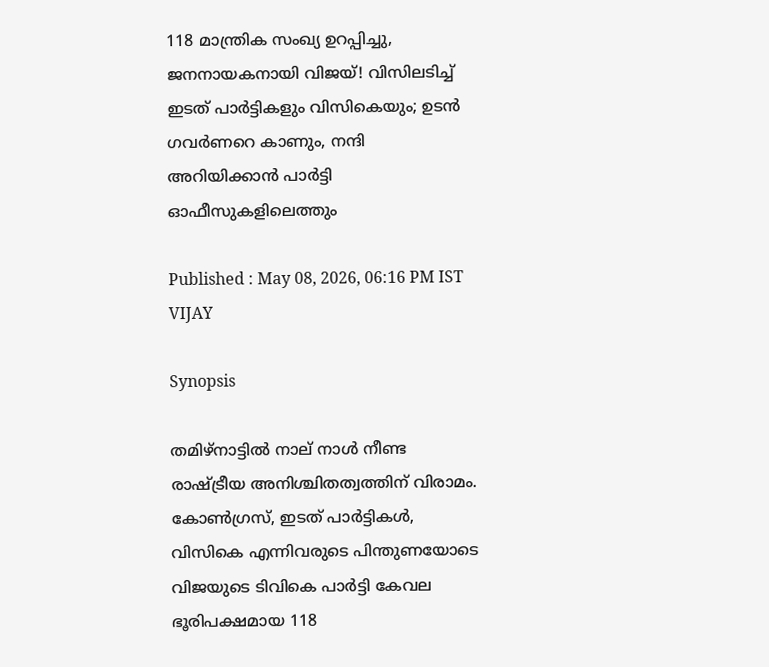118 മാന്ത്രിക സംഖ്യ ഉറപ്പിച്ചു, ജനനായകനായി വിജയ്! വിസിലടിച്ച് ഇടത് പാർട്ടികളും വിസികെയും; ഉടൻ ഗവർണറെ കാണും, നന്ദി അറിയിക്കാൻ പാർട്ടി ഓഫീസുകളിലെത്തും

Published : May 08, 2026, 06:16 PM IST
VIJAY

Synopsis

തമിഴ്നാട്ടിൽ നാല് നാൾ നീണ്ട രാഷ്ട്രീയ അനിശ്ചിതത്വത്തിന് വിരാമം. കോൺഗ്രസ്, ഇടത് പാർട്ടികൾ, വിസികെ എന്നിവരുടെ പിന്തുണയോടെ വിജയുടെ ടിവികെ പാർട്ടി കേവല ഭൂരിപക്ഷമായ 118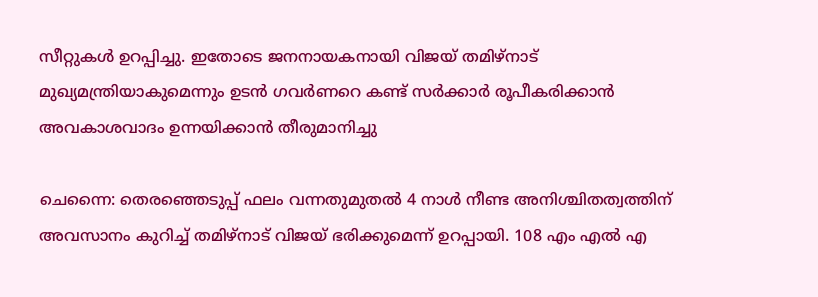സീറ്റുകൾ ഉറപ്പിച്ചു. ഇതോടെ ജനനായകനായി വിജയ് തമിഴ്നാട് മുഖ്യമന്ത്രിയാകുമെന്നും ഉടൻ ഗവർണറെ കണ്ട് സർക്കാർ രൂപീകരിക്കാൻ അവകാശവാദം ഉന്നയിക്കാൻ തീരുമാനിച്ചു

ചെന്നൈ: തെരഞ്ഞെടുപ്പ് ഫലം വന്നതുമുതൽ 4 നാൾ നീണ്ട അനിശ്ചിതത്വത്തിന് അവസാനം കുറിച്ച് തമിഴ്നാട് വിജയ് ഭരിക്കുമെന്ന് ഉറപ്പായി. 108 എം എൽ എ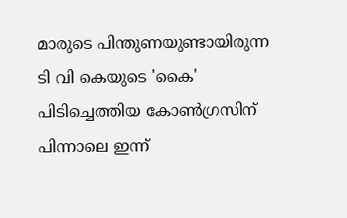മാരുടെ പിന്തുണയുണ്ടായിരുന്ന ടി വി കെയുടെ 'കൈ' പിടിച്ചെത്തിയ കോൺഗ്രസിന് പിന്നാലെ ഇന്ന്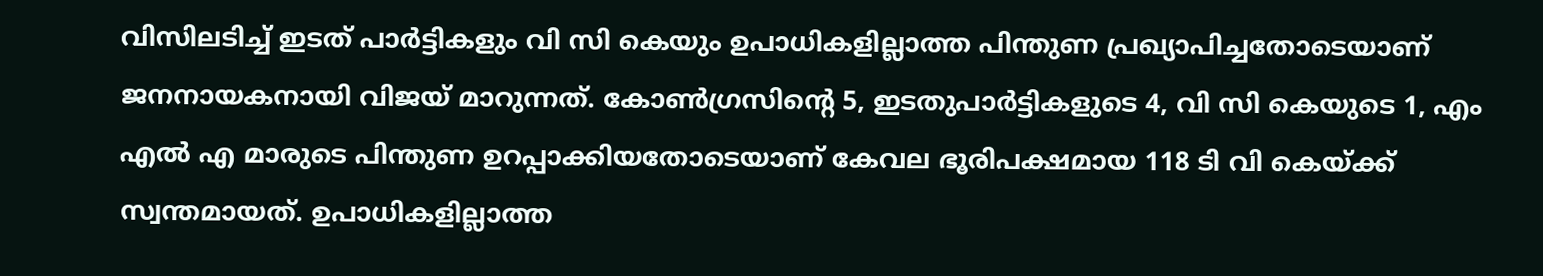വിസിലടിച്ച് ഇടത് പാർട്ടികളും വി സി കെയും ഉപാധികളില്ലാത്ത പിന്തുണ പ്രഖ്യാപിച്ചതോടെയാണ് ജനനായകനായി വിജയ് മാറുന്നത്. കോൺഗ്രസിന്‍റെ 5, ഇടതുപാർട്ടികളുടെ 4, വി സി കെയുടെ 1, എം എൽ എ മാരുടെ പിന്തുണ ഉറപ്പാക്കിയതോടെയാണ് കേവല ഭൂരിപക്ഷമായ 118 ടി വി കെയ്ക്ക് സ്വന്തമായത്. ഉപാധികളില്ലാത്ത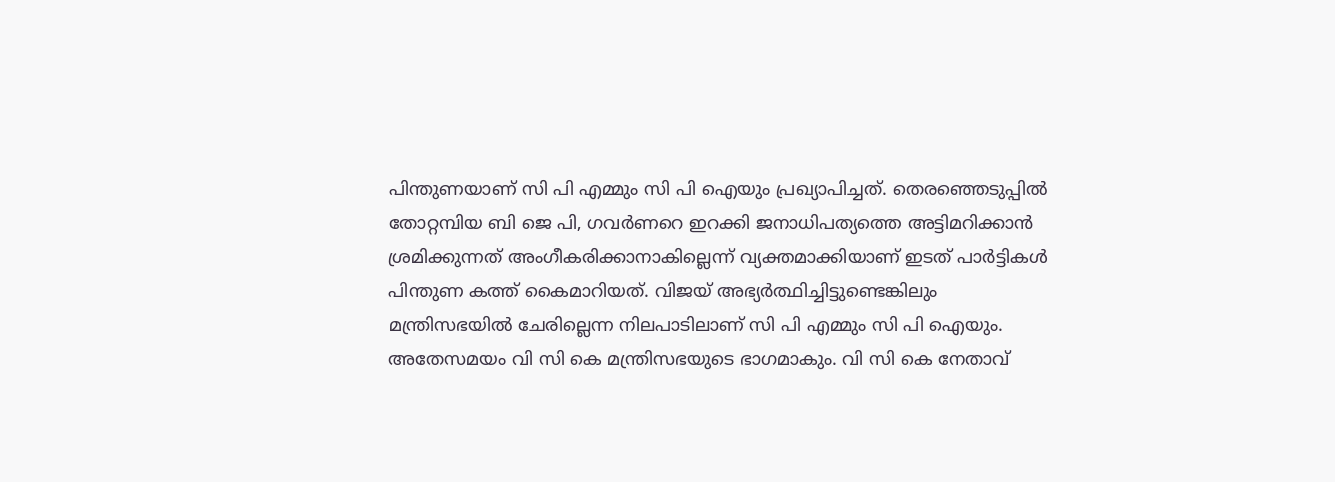പിന്തുണയാണ് സി പി എമ്മും സി പി ഐയും പ്രഖ്യാപിച്ചത്. തെരഞ്ഞെടുപ്പിൽ തോറ്റമ്പിയ ബി ജെ പി, ഗവർണറെ ഇറക്കി ജനാധിപത്യത്തെ അട്ടിമറിക്കാൻ ശ്രമിക്കുന്നത് അംഗീകരിക്കാനാകില്ലെന്ന് വ്യക്തമാക്കിയാണ് ഇടത് പാർട്ടികൾ പിന്തുണ കത്ത് കൈമാറിയത്. വിജയ് അഭ്യർത്ഥിച്ചിട്ടുണ്ടെങ്കിലും മന്ത്രിസഭയിൽ ചേരില്ലെന്ന നിലപാടിലാണ് സി പി എമ്മും സി പി ഐയും. അതേസമയം വി സി കെ മന്ത്രിസഭയുടെ ഭാഗമാകും. വി സി കെ നേതാവ്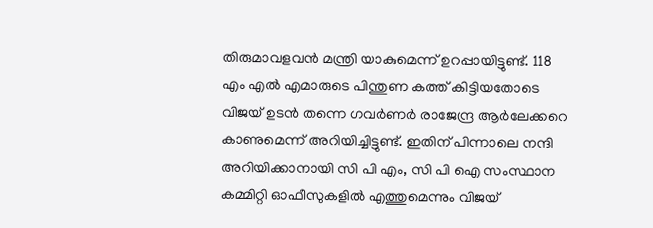തിരുമാവളവൻ മന്ത്രി യാകുമെന്ന് ഉറപ്പായിട്ടുണ്ട്. 118 എം എൽ എമാരുടെ പിന്തുണ കത്ത് കിട്ടിയതോടെ വിജയ് ഉടൻ തന്നെ ഗവർണർ രാജേന്ദ്ര ആർലേക്കറെ കാണുമെന്ന് അറിയിച്ചിട്ടുണ്ട്. ഇതിന് പിന്നാലെ നന്ദി അറിയിക്കാനായി സി പി എം, സി പി ഐ സംസ്ഥാന കമ്മിറ്റി ഓഫീസുകളിൽ എത്തുമെന്നും വിജയ്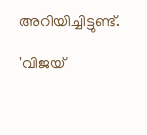അറിയിച്ചിട്ടുണ്ട്.

'വിജയ്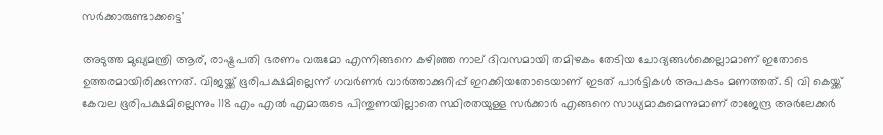സർക്കാരുണ്ടാക്കട്ടെ'

അടുത്ത മുഖ്യമന്ത്രി ആര്, രാഷ്ട്രപതി ഭരണം വരുമോ എന്നിങ്ങനെ കഴിഞ്ഞ നാല് ദിവസമായി തമിഴകം തേടിയ ചോദ്യങ്ങൾക്കെല്ലാമാണ് ഇതോടെ ഉത്തരമായിരിക്കുന്നത്. വിജയ്ക്ക് ഭൂരിപക്ഷമില്ലെന്ന് ഗവർണർ വാർത്താക്കുറിപ്പ് ഇറക്കിയതോടെയാണ് ഇടത് പാർട്ടികൾ അപകടം മണത്തത്. ടി വി കെയ്ക്ക് കേവല ഭൂരിപക്ഷമില്ലെന്നും 118 എം എൽ എമാരുടെ പിന്തുണയില്ലാതെ സ്ഥിരതയുള്ള സർക്കാർ എങ്ങനെ സാധ്യമാകുമെന്നുമാണ് രാജേന്ദ്ര അർലേക്കർ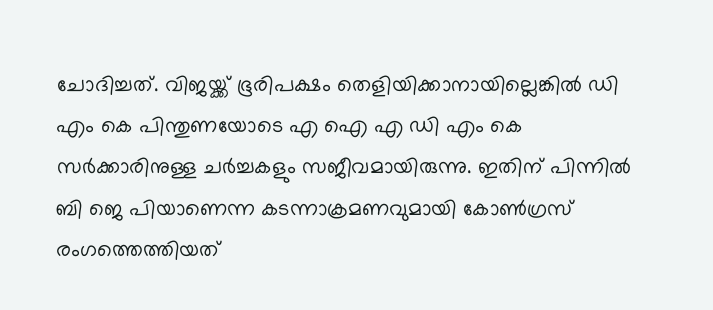ചോദിച്ചത്. വിജയ്ക്ക് ഭൂരിപക്ഷം തെളിയിക്കാനായില്ലെങ്കിൽ ഡി എം കെ പിന്തുണയോടെ എ ഐ എ ഡി എം കെ സർക്കാരിനുള്ള ചർച്ചകളും സജീവമായിരുന്നു. ഇതിന് പിന്നിൽ ബി ജെ പിയാണെന്ന കടന്നാക്രമണവുമായി കോൺഗ്രസ് രംഗത്തെത്തിയത്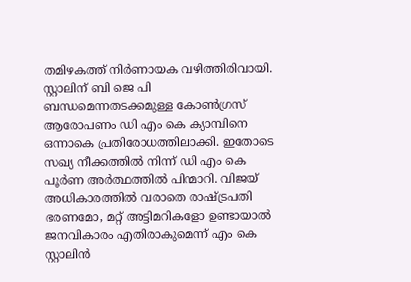തമിഴകത്ത് നിർണായക വഴിത്തിരിവായി. സ്റ്റാലിന് ബി ജെ പി ബന്ധമെന്നതടക്കമുള്ള കോൺഗ്രസ് ആരോപണം ഡി എം കെ ക്യാമ്പിനെ ഒന്നാകെ പ്രതിരോധത്തിലാക്കി. ഇതോടെ സഖ്യ നീക്കത്തിൽ നിന്ന് ഡി എം കെ പൂർണ അർത്ഥത്തിൽ പിന്മാറി. വിജയ് അധികാരത്തിൽ വരാതെ രാഷ്ട്രപതി ഭരണമോ, മറ്റ് അട്ടിമറികളോ ഉണ്ടായാൽ ജനവികാരം എതിരാകുമെന്ന് എം കെ സ്റ്റാലിൻ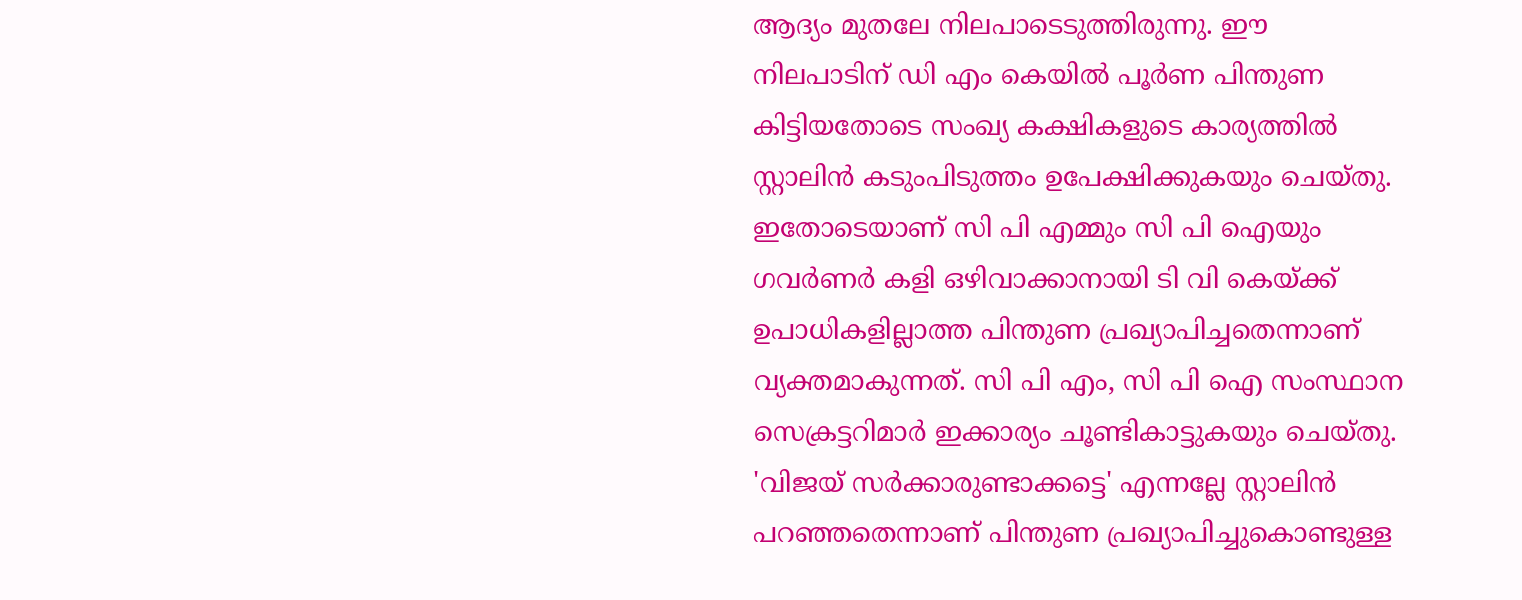ആദ്യം മുതലേ നിലപാടെടുത്തിരുന്നു. ഈ നിലപാടിന് ഡി എം കെയിൽ പൂർണ പിന്തുണ കിട്ടിയതോടെ സംഖ്യ കക്ഷികളുടെ കാര്യത്തിൽ സ്റ്റാലിൻ കടുംപിടുത്തം ഉപേക്ഷിക്കുകയും ചെയ്തു. ഇതോടെയാണ് സി പി എമ്മും സി പി ഐയും ഗവർണർ കളി ഒഴിവാക്കാനായി ടി വി കെയ്ക്ക് ഉപാധികളില്ലാത്ത പിന്തുണ പ്രഖ്യാപിച്ചതെന്നാണ് വ്യക്തമാകുന്നത്. സി പി എം, സി പി ഐ സംസ്ഥാന സെക്രട്ടറിമാർ ഇക്കാര്യം ചൂണ്ടികാട്ടുകയും ചെയ്തു. 'വിജയ് സർക്കാരുണ്ടാക്കട്ടെ' എന്നല്ലേ സ്റ്റാലിൻ പറഞ്ഞതെന്നാണ് പിന്തുണ പ്രഖ്യാപിച്ചുകൊണ്ടുള്ള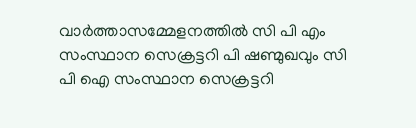വാർത്താസമ്മേളനത്തിൽ സി പി എം സംസ്ഥാന സെക്രട്ടറി പി ഷണ്മുഖവും സി പി ഐ സംസ്ഥാന സെക്രട്ടറി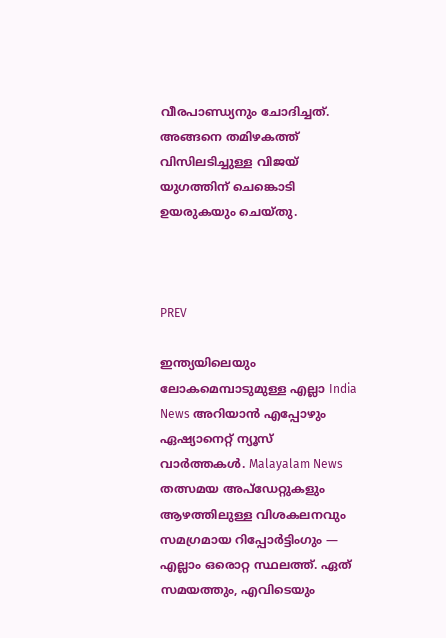വീരപാണ്ഡ്യനും ചോദിച്ചത്. അങ്ങനെ തമിഴകത്ത് വിസിലടിച്ചുള്ള വിജയ് യുഗത്തിന് ചെങ്കൊടി ഉയരുകയും ചെയ്തു.



PREV

ഇന്ത്യയിലെയും ലോകമെമ്പാടുമുള്ള എല്ലാ India News അറിയാൻ എപ്പോഴും ഏഷ്യാനെറ്റ് ന്യൂസ് വാർത്തകൾ. Malayalam News   തത്സമയ അപ്‌ഡേറ്റുകളും ആഴത്തിലുള്ള വിശകലനവും സമഗ്രമായ റിപ്പോർട്ടിംഗും — എല്ലാം ഒരൊറ്റ സ്ഥലത്ത്. ഏത് സമയത്തും, എവിടെയും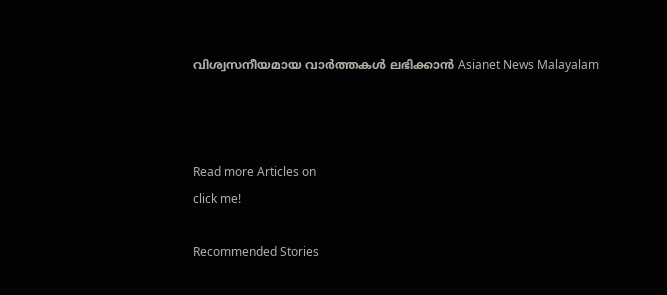വിശ്വസനീയമായ വാർത്തകൾ ലഭിക്കാൻ Asianet News Malayalam



Read more Articles on
click me!

Recommended Stories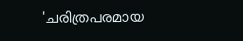'ചരിത്രപരമായ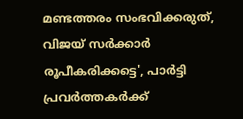മണ്ടത്തരം സംഭവിക്കരുത്, വിജയ് സർക്കാർ രൂപീകരിക്കട്ടെ', പാർട്ടി പ്രവർത്തകർക്ക്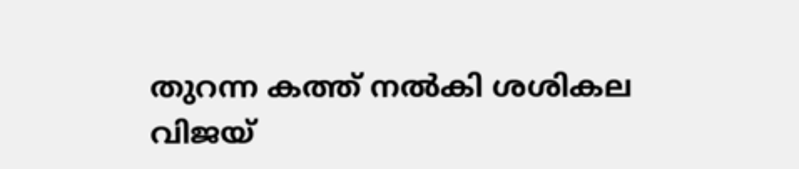തുറന്ന കത്ത് നൽകി ശശികല
വിജയ്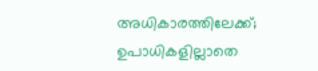അധികാരത്തിലേക്ക്; ഉപാധികളില്ലാതെ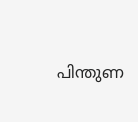പിന്തുണ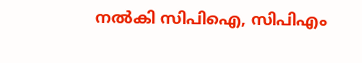നൽകി സിപിഐ, സിപിഎം